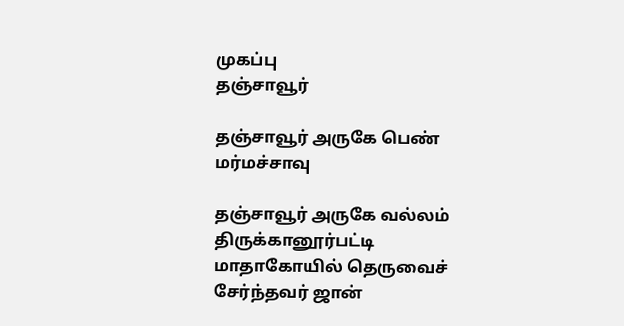முகப்பு
தஞ்சாவூர்

தஞ்சாவூர் அருகே பெண் மர்மச்சாவு

தஞ்சாவூர் அருகே வல்லம் திருக்கானூர்பட்டி மாதாகோயில் தெருவைச் சேர்ந்தவர் ஜான்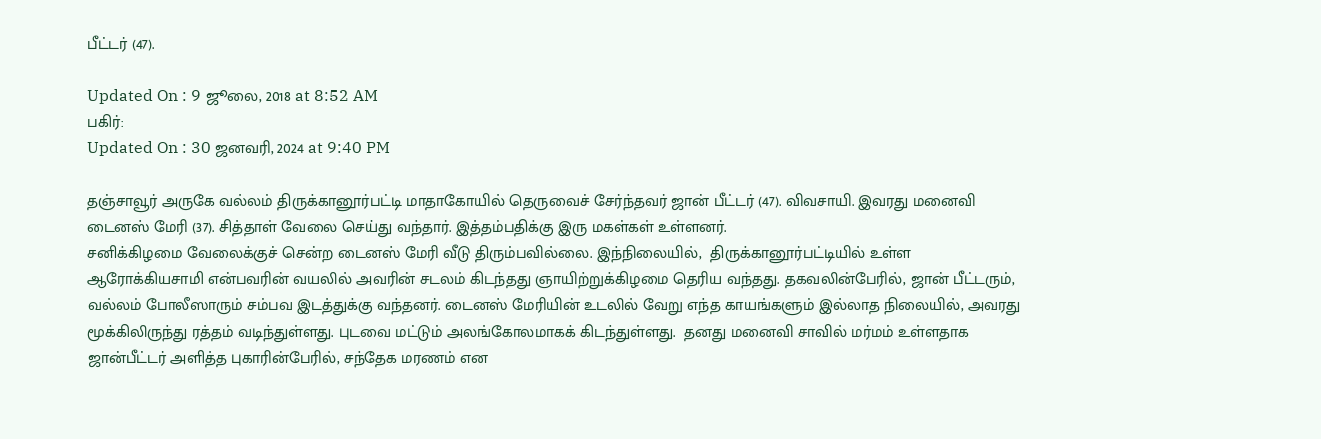பீட்டர் (47).

Updated On : 9 ஜூலை, 2018 at 8:52 AM
பகிர்:
Updated On : 30 ஜனவரி, 2024 at 9:40 PM

தஞ்சாவூர் அருகே வல்லம் திருக்கானூர்பட்டி மாதாகோயில் தெருவைச் சேர்ந்தவர் ஜான் பீட்டர் (47). விவசாயி. இவரது மனைவி டைனஸ் மேரி (37). சித்தாள் வேலை செய்து வந்தார். இத்தம்பதிக்கு இரு மகள்கள் உள்ளனர்.
சனிக்கிழமை வேலைக்குச் சென்ற டைனஸ் மேரி வீடு திரும்பவில்லை. இந்நிலையில்,  திருக்கானூர்பட்டியில் உள்ள ஆரோக்கியசாமி என்பவரின் வயலில் அவரின் சடலம் கிடந்தது ஞாயிற்றுக்கிழமை தெரிய வந்தது. தகவலின்பேரில், ஜான் பீட்டரும், வல்லம் போலீஸாரும் சம்பவ இடத்துக்கு வந்தனர். டைனஸ் மேரியின் உடலில் வேறு எந்த காயங்களும் இல்லாத நிலையில், அவரது மூக்கிலிருந்து ரத்தம் வடிந்துள்ளது. புடவை மட்டும் அலங்கோலமாகக் கிடந்துள்ளது.  தனது மனைவி சாவில் மர்மம் உள்ளதாக ஜான்பீட்டர் அளித்த புகாரின்பேரில், சந்தேக மரணம் என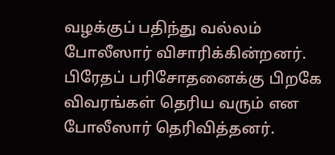வழக்குப் பதிந்து வல்லம் போலீஸார் விசாரிக்கின்றனர். பிரேதப் பரிசோதனைக்கு பிறகே விவரங்கள் தெரிய வரும் என போலீஸார் தெரிவித்தனர்.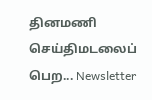தினமணி செய்திமடலைப் பெற... Newsletter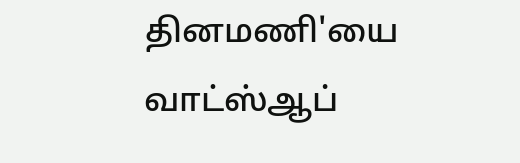தினமணி'யை வாட்ஸ்ஆப்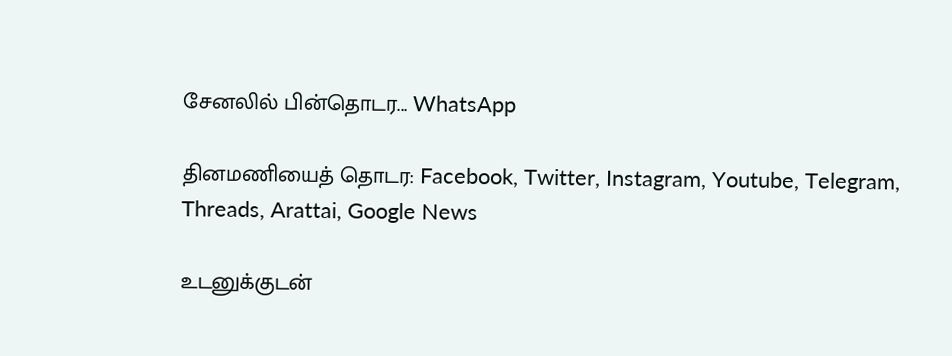சேனலில் பின்தொடர... WhatsApp

தினமணியைத் தொடர: Facebook, Twitter, Instagram, Youtube, Telegram, Threads, Arattai, Google News

உடனுக்குடன்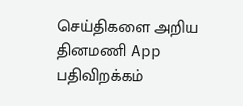செய்திகளை அறிய தினமணி App பதிவிறக்கம்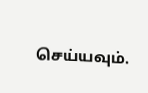செய்யவும்.